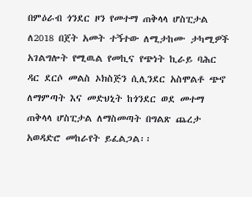በምዕራብ ጎንደር ዞን የመተማ ጠቅላላ ሆስፒታል ለ2018 በጀት አመት ተኝተው ለሚታከሙ ታካሚዎች አገልግሎት የሚዉል የመኪና የጭነት ኪራይ ባሕር ዳር ደርሶ መልስ ኦክስጅን ሲሊንደር አስሞልቶ ጭኖ ለማምጣት እና መድህኒት ከጎንደር ወደ መተማ ጠቅላላ ሆስፒታል ለማስመጣት በግልጽ ጨረታ አወዳድሮ መከራየት ይፈልጋል፡፡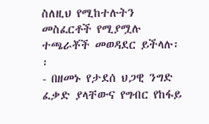ስለዚህ የሚከተሉትን መስፈርቶች የሚያሟሉ ተጫራቾች መወዳደር ይችላሉ፡፡
- በዘመኑ የታደሰ ህጋዊ ንግድ ፈቃድ ያላቸውና የግብር የከፋይ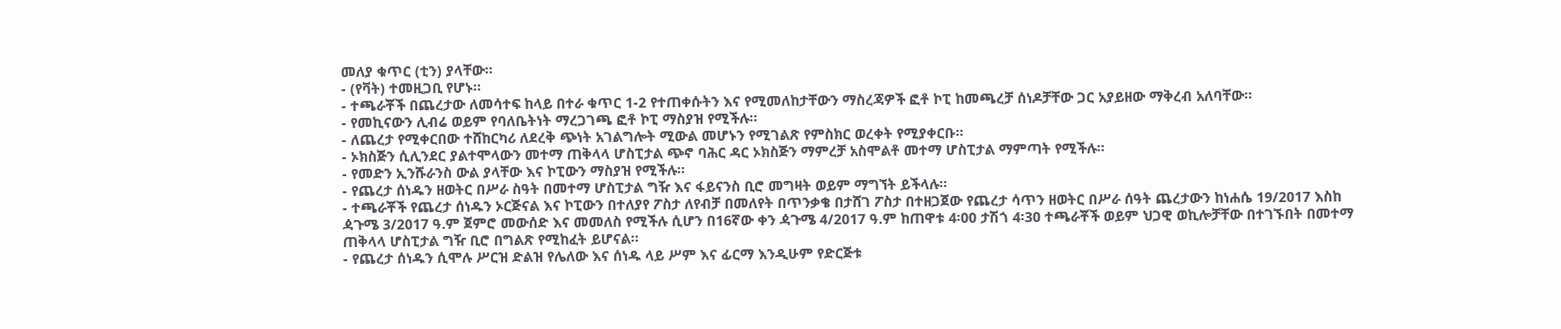መለያ ቁጥር (ቲን) ያላቸው፡፡
- (የቫት) ተመዚጋቢ የሆኑ፡፡
- ተጫራቾች በጨረታው ለመሳተፍ ከላይ በተራ ቁጥር 1-2 የተጠቀሱትን እና የሚመለከታቸውን ማስረጃዎች ፎቶ ኮፒ ከመጫረቻ ሰነዶቻቸው ጋር አያይዘው ማቅረብ አለባቸው፡፡
- የመኪናውን ሊብሬ ወይም የባለቤትነት ማረጋገጫ ፎቶ ኮፒ ማስያዝ የሚችሉ፡፡
- ለጨረታ የሚቀርበው ተሸከርካሪ ለደረቅ ጭነት አገልግሎት ሚውል መሆኑን የሚገልጽ የምስክር ወረቀት የሚያቀርቡ፡፡
- ኦክስጅን ሲሊንደር ያልተሞላውን መተማ ጠቅላላ ሆስፒታል ጭኖ ባሕር ዳር ኦክስጅን ማምረቻ አስሞልቶ መተማ ሆስፒታል ማምጣት የሚችሉ፡፡
- የመድን ኢንሹራንስ ውል ያላቸው እና ኮፒውን ማስያዝ የሚችሉ፡፡
- የጨረታ ሰነዱን ዘወትር በሥራ ስዓት በመተማ ሆስፒታል ግዥ እና ፋይናንስ ቢሮ መግዛት ወይም ማግኘት ይችላሉ፡፡
- ተጫራቾች የጨረታ ሰነዱን ኦርጅናል እና ኮፒውን በተለያየ ፖስታ ለየብቻ በመለየት በጥንቃቄ በታሸገ ፖስታ በተዘጋጀው የጨረታ ሳጥን ዘወትር በሥራ ሰዓት ጨረታውን ከነሐሴ 19/2017 እስከ ዻጉሜ 3/2017 ዓ.ም ጀምሮ መውሰድ እና መመለስ የሚችሉ ሲሆን በ16ኛው ቀን ዻጉሜ 4/2017 ዓ.ም ከጠዋቱ 4፡00 ታሽጎ 4፡30 ተጫራቾች ወይም ህጋዊ ወኪሎቻቸው በተገኙበት በመተማ ጠቅላላ ሆስፒታል ግዥ ቢሮ በግልጽ የሚከፈት ይሆናል፡፡
- የጨረታ ሰነዱን ሲሞሉ ሥርዝ ድልዝ የሌለው እና ሰነዱ ላይ ሥም እና ፊርማ እንዲሁም የድርጅቱ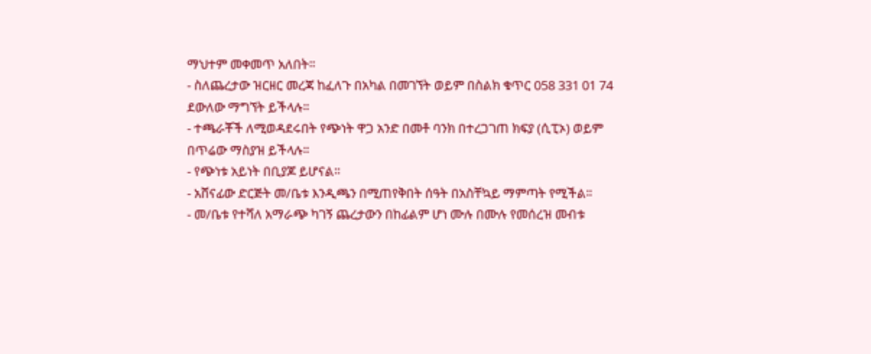ማህተም መቀመጥ አለበት፡፡
- ስለጨረታው ዝርዘር መረጃ ከፈለጉ በአካል በመገኘት ወይም በስልክ ቁጥር 058 331 01 74 ደውለው ማግኘት ይችላሉ፡፡
- ተጫራቾች ለሚወዳደሩበት የጭነት ዋጋ አንድ በመቶ ባንክ በተረጋገጠ ክፍያ (ሲፒኦ) ወይም በጥሬው ማስያዝ ይችላሉ፡፡
- የጭነቱ አይነት በቢያጆ ይሆናል፡፡
- አሸናፊው ድርጅት መ/ቤቱ እንዲጫን በሚጠየቅበት ሰዓት በአስቸኳይ ማምጣት የሚችል፡፡
- መ/ቤቱ የተሻለ አማራጭ ካገኝ ጨረታውን በከፊልም ሆነ ሙሉ በሙሉ የመሰረዝ መብቱ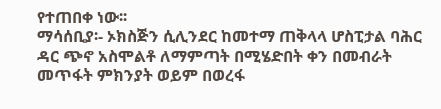የተጠበቀ ነው፡፡
ማሳሰቢያ፡- ኦክስጅን ሲሊንደር ከመተማ ጠቅላላ ሆስፒታል ባሕር ዳር ጭኖ አስሞልቶ ለማምጣት በሚሄድበት ቀን በመብራት መጥፋት ምክንያት ወይም በወረፋ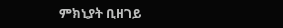ምክኒያት ቢዘገይ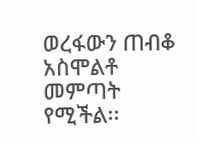ወረፋውን ጠብቆ አስሞልቶ መምጣት የሚችል፡፡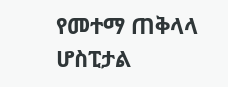የመተማ ጠቅላላ ሆስፒታል